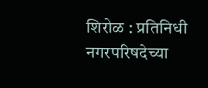शिरोळ : प्रतिनिधी
नगरपरिषदेच्या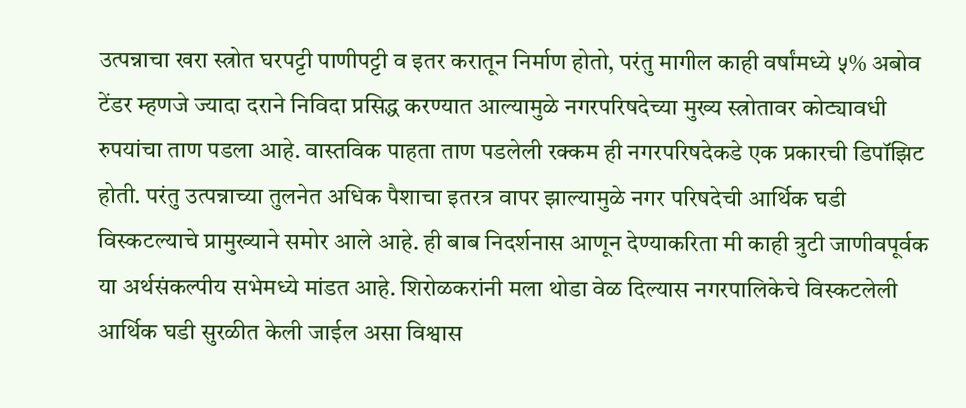उत्पन्नाचा खरा स्त्रोत घरपट्टी पाणीपट्टी व इतर करातून निर्माण होतो, परंतु मागील काही वर्षांमध्ये ५% अबोव टेंडर म्हणजे ज्यादा दराने निविदा प्रसिद्ध करण्यात आल्यामुळे नगरपरिषदेच्या मुख्य स्त्रोतावर कोट्यावधी रुपयांचा ताण पडला आहे. वास्तविक पाहता ताण पडलेली रक्कम ही नगरपरिषदेकडे एक प्रकारची डिपॉझिट होती. परंतु उत्पन्नाच्या तुलनेत अधिक पैशाचा इतरत्र वापर झाल्यामुळे नगर परिषदेची आर्थिक घडी विस्कटल्याचे प्रामुख्याने समोर आले आहे. ही बाब निदर्शनास आणून देण्याकरिता मी काही त्रुटी जाणीवपूर्वक या अर्थसंकल्पीय सभेमध्ये मांडत आहे. शिरोळकरांनी मला थोडा वेळ दिल्यास नगरपालिकेचे विस्कटलेली आर्थिक घडी सुरळीत केली जाईल असा विश्वास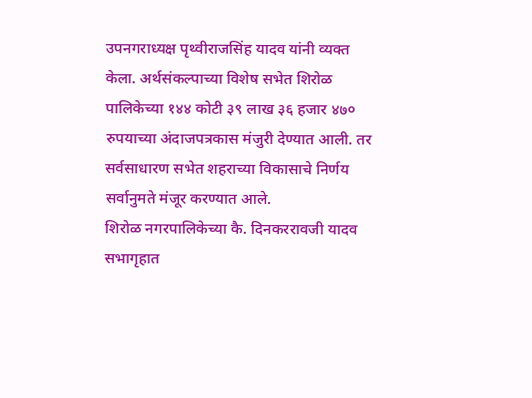उपनगराध्यक्ष पृथ्वीराजसिंह यादव यांनी व्यक्त केला. अर्थसंकल्पाच्या विशेष सभेत शिरोळ पालिकेच्या १४४ कोटी ३९ लाख ३६ हजार ४७० रुपयाच्या अंदाजपत्रकास मंजुरी देण्यात आली. तर सर्वसाधारण सभेत शहराच्या विकासाचे निर्णय सर्वानुमते मंजूर करण्यात आले.
शिरोळ नगरपालिकेच्या कै. दिनकररावजी यादव सभागृहात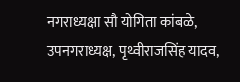नगराध्यक्षा सौ योगिता कांबळे, उपनगराध्यक्ष, पृथ्वीराजसिंह यादव,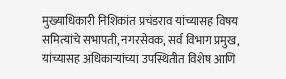मुख्याधिकारी निशिकांत प्रचंडराव यांच्यासह विषय समित्यांचे सभापती, नगरसेवक, सर्व विभाग प्रमुख, यांच्यासह अधिकाऱ्यांच्या उपस्थितीत विशेष आणि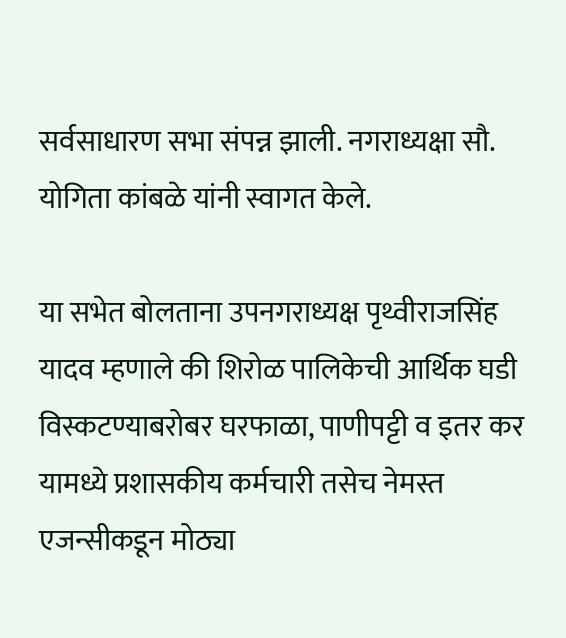सर्वसाधारण सभा संपन्न झाली. नगराध्यक्षा सौ. योगिता कांबळे यांनी स्वागत केले.

या सभेत बोलताना उपनगराध्यक्ष पृथ्वीराजसिंह यादव म्हणाले की शिरोळ पालिकेची आर्थिक घडी विस्कटण्याबरोबर घरफाळा, पाणीपट्टी व इतर कर यामध्ये प्रशासकीय कर्मचारी तसेच नेमस्त एजन्सीकडून मोठ्या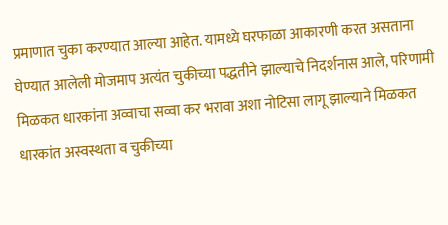प्रमाणात चुका करण्यात आल्या आहेत. यामध्ये घरफाळा आकारणी करत असताना घेण्यात आलेली मोजमाप अत्यंत चुकीच्या पद्धतीने झाल्याचे निदर्शनास आले, परिणामी मिळकत धारकांना अव्वाचा सव्वा कर भरावा अशा नोटिसा लागू झाल्याने मिळकत धारकांत अस्वस्थता व चुकीच्या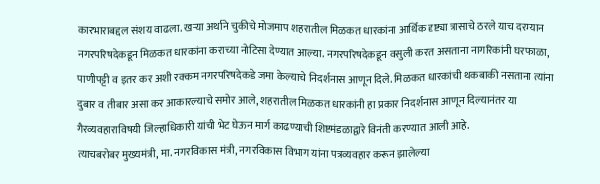कारभाराबद्दल संशय वाढला. खऱ्या अर्थाने चुकीचे मोजमाप शहरातील मिळकत धारकांना आर्थिक दृष्ट्या त्रासाचे ठरले याच दरम्यान नगरपरिषदेकडून मिळकत धारकांना कराच्या नोटिसा देण्यात आल्या. नगरपरिषदेकडून वसुली करत असताना नागरिकांनी घरफाळा, पाणीपट्टी व इतर कर अशी रक्कम नगरपरिषदेकडे जमा केल्याचे निदर्शनास आणून दिले. मिळकत धारकांची थकबाकी नसताना त्यांना दुबार व तीबार असा कर आकारल्याचे समोर आले, शहरातील मिळकत धारकांनी हा प्रकार निदर्शनास आणून दिल्यानंतर या गैरव्यवहाराविषयी जिल्हाधिकारी यांची भेट घेऊन मार्ग काढण्याची शिष्टमंडळाद्वारे विनंती करण्यात आली आहे.
त्याचबरोबर मुख्यमंत्री, मा. नगरविकास मंत्री, नगरविकास विभाग यांना पत्रव्यवहार करून झालेल्या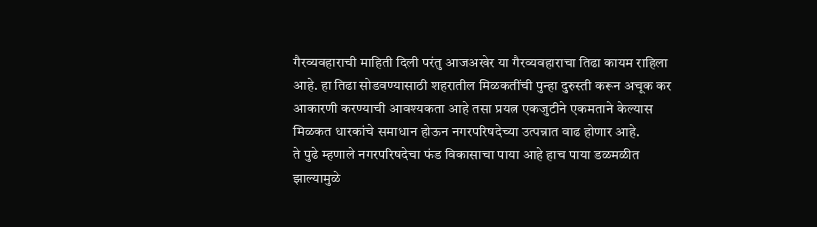गैरव्यवहाराची माहिती दिली परंतु आजअखेर या गैरव्यवहाराचा तिढा कायम राहिला आहे. हा तिढा सोडवण्यासाठी शहरातील मिळकतींची पुन्हा दुरुस्ती करून अचूक कर आकारणी करण्याची आवश्यकता आहे तसा प्रयत्न एकजुटीने एकमताने केल्यास मिळकत धारकांचे समाधान होऊन नगरपरिषदेच्या उत्पन्नात वाढ होणार आहे.
ते पुढे म्हणाले नगरपरिषदेचा फंड विकासाचा पाया आहे हाच पाया डळमळीत झाल्यामुळे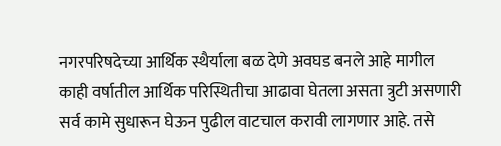नगरपरिषदेच्या आर्थिक स्थैर्याला बळ देणे अवघड बनले आहे मागील काही वर्षातील आर्थिक परिस्थितीचा आढावा घेतला असता त्रुटी असणारी सर्व कामे सुधारून घेऊन पुढील वाटचाल करावी लागणार आहे. तसे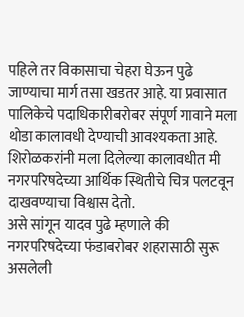पहिले तर विकासाचा चेहरा घेऊन पुढे जाण्याचा मार्ग तसा खडतर आहे. या प्रवासात पालिकेचे पदाधिकारीबरोबर संपूर्ण गावाने मला थोडा कालावधी देण्याची आवश्यकता आहे. शिरोळकरांनी मला दिलेल्या कालावधीत मी नगरपरिषदेच्या आर्थिक स्थितीचे चित्र पलटवून दाखवण्याचा विश्वास देतो.
असे सांगून यादव पुढे म्हणाले की नगरपरिषदेच्या फंडाबरोबर शहरासाठी सुरू असलेली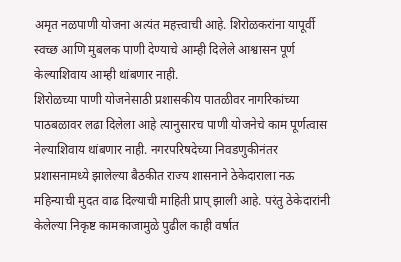अमृत नळपाणी योजना अत्यंत महत्त्वाची आहे. शिरोळकरांना यापूर्वी स्वच्छ आणि मुबलक पाणी देण्याचे आम्ही दिलेले आश्वासन पूर्ण केल्याशिवाय आम्ही थांबणार नाही.
शिरोळच्या पाणी योजनेसाठी प्रशासकीय पातळीवर नागरिकांच्या पाठबळावर लढा दिलेला आहे त्यानुसारच पाणी योजनेचे काम पूर्णत्वास नेल्याशिवाय थांबणार नाही. नगरपरिषदेच्या निवडणुकीनंतर प्रशासनामध्ये झालेल्या बैठकीत राज्य शासनाने ठेकेदाराला नऊ महिन्याची मुदत वाढ दिल्याची माहिती प्राप् झाली आहे. परंतु ठेकेदारांनी केलेल्या निकृष्ट कामकाजामुळे पुढील काही वर्षात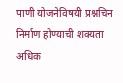पाणी योजनेविषयी प्रश्नचिन निर्माण होण्याची शक्यता अधिक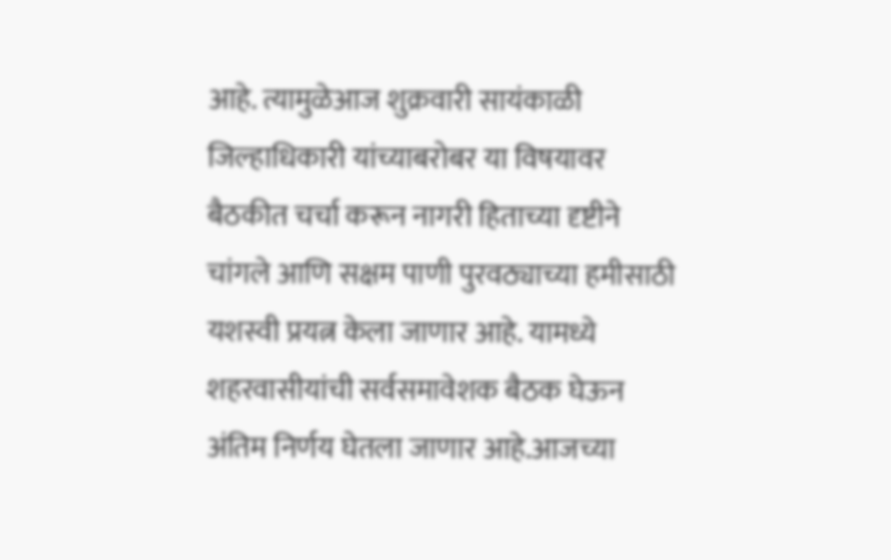आहे. त्यामुळेआज शुक्रवारी सायंकाळी जिल्हाधिकारी यांच्याबरोबर या विषयावर
बैठकीत चर्चा करून नागरी हिताच्या दृष्टीने चांगले आणि सक्षम पाणी पुरवठ्याच्या हमीसाठी यशस्वी प्रयत्न केला जाणार आहे. यामध्ये शहरवासीयांची सर्वसमावेशक बैठक घेऊन अंतिम निर्णय घेतला जाणार आहे.आजच्या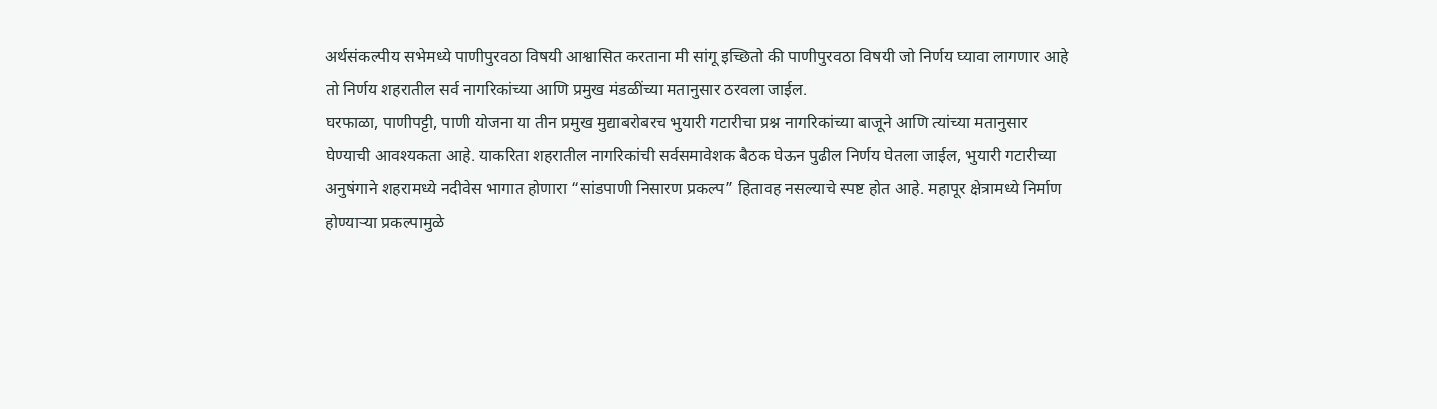अर्थसंकल्पीय सभेमध्ये पाणीपुरवठा विषयी आश्वासित करताना मी सांगू इच्छितो की पाणीपुरवठा विषयी जो निर्णय घ्यावा लागणार आहे तो निर्णय शहरातील सर्व नागरिकांच्या आणि प्रमुख मंडळींच्या मतानुसार ठरवला जाईल.
घरफाळा, पाणीपट्टी, पाणी योजना या तीन प्रमुख मुद्याबरोबरच भुयारी गटारीचा प्रश्न नागरिकांच्या बाजूने आणि त्यांच्या मतानुसार घेण्याची आवश्यकता आहे. याकरिता शहरातील नागरिकांची सर्वसमावेशक बैठक घेऊन पुढील निर्णय घेतला जाईल, भुयारी गटारीच्या अनुषंगाने शहरामध्ये नदीवेस भागात होणारा “सांडपाणी निसारण प्रकल्प” हितावह नसल्याचे स्पष्ट होत आहे. महापूर क्षेत्रामध्ये निर्माण होण्याऱ्या प्रकल्पामुळे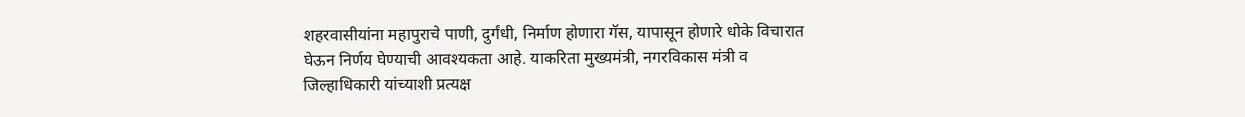शहरवासीयांना महापुराचे पाणी, दुर्गंधी, निर्माण होणारा गॅस, यापासून होणारे धोके विचारात घेऊन निर्णय घेण्याची आवश्यकता आहे. याकरिता मुख्यमंत्री, नगरविकास मंत्री व जिल्हाधिकारी यांच्याशी प्रत्यक्ष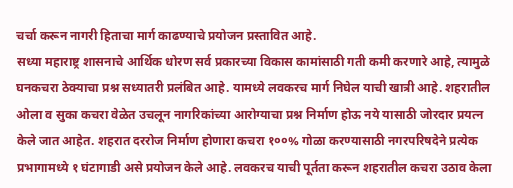चर्चा करून नागरी हिताचा मार्ग काढण्याचे प्रयोजन प्रस्तावित आहे.
सध्या महाराष्ट्र शासनाचे आर्थिक धोरण सर्व प्रकारच्या विकास कामांसाठी गती कमी करणारे आहे, त्यामुळे घनकचरा ठेक्याचा प्रश्न सध्यातरी प्रलंबित आहे. यामध्ये लवकरच मार्ग निघेल याची खात्री आहे. शहरातील ओला व सुका कचरा वेळेत उचलून नागरिकांच्या आरोग्याचा प्रश्न निर्माण होऊ नये यासाठी जोरदार प्रयत्न केले जात आहेत. शहरात दररोज निर्माण होणारा कचरा १००% गोळा करण्यासाठी नगरपरिषदेने प्रत्येक प्रभागामध्ये १ घंटागाडी असे प्रयोजन केले आहे. लवकरच याची पूर्तता करून शहरातील कचरा उठाव केला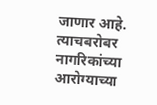जाणार आहे. त्याचबरोबर नागरिकांच्या आरोग्याच्या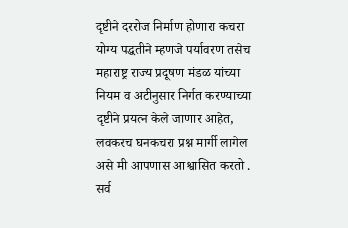दृष्टीने दररोज निर्माण होणारा कचरा योग्य पद्धतीने म्हणजे पर्यावरण तसेच महाराष्ट्र राज्य प्रदूषण मंडळ यांच्या नियम व अटीनुसार निर्गत करण्याच्या दृष्टीने प्रयत्न केले जाणार आहेत, लवकरच घनकचरा प्रश्न मार्गी लागेल असे मी आपणास आश्वासित करतो .
सर्व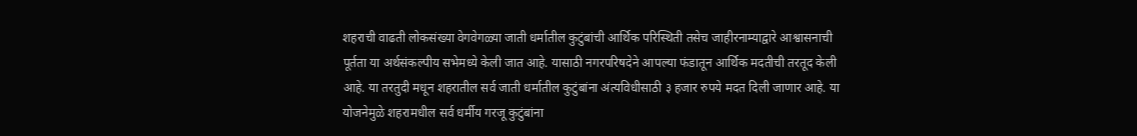शहराची वाढती लोकसंख्या वेगवेगळ्या जाती धर्मातील कुटुंबांची आर्थिक परिस्थिती तसेच जाहीरनाम्याद्वारे आश्वासनाची पूर्तता या अर्थसंकल्पीय सभेमध्ये केली जात आहे. यासाठी नगरपरिषदेने आपल्या फंडातून आर्थिक मदतीची तरतूद केली आहे. या तरतुदी मधून शहरातील सर्व जाती धर्मातील कुटुंबांना अंत्यविधीसाठी ३ हजार रुपये मदत दिली जाणार आहे. या योजनेमुळे शहरामधील सर्व धर्मीय गरजू कुटुंबांना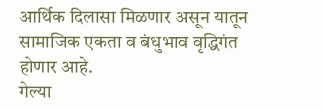आर्थिक दिलासा मिळणार असून यातून सामाजिक एकता व बंधुभाव वृद्धिगंत होणार आहे.
गेल्या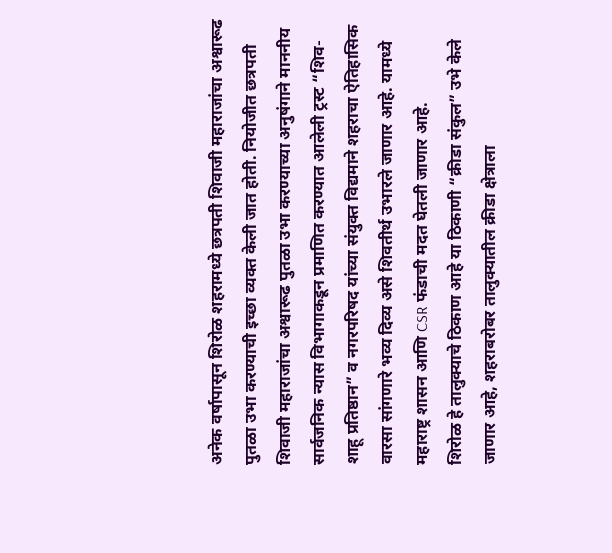अनेक वर्षापासून शिरोळ शहरामध्ये छत्रपती शिवाजी महाराजांचा अश्वारूढ पुतळा उभा करण्याची इच्छा व्यक्त केली जात होती. नियोजीत छत्रपती शिवाजी महाराजांचा अश्वारूढ पुतळा उभा करण्याच्या अनुषंगाने माननीय सार्वजनिक न्यास विभागाकडून प्रमाणित करण्यात आलेली ट्रस्ट “शिव-शाहू प्रतिष्ठान” व नगरपरिषद यांच्या संयुक्त विद्यमाने शहराचा ऐतिहासिक वारसा सांगणारे भव्य दिव्य असे शिवतीर्थ उभारले जाणार आहे. यामध्ये महाराष्ट्र शासन आणि CSR फंडाची मदत घेतली जाणार आहे.
शिरोळ हे तालुक्याचे ठिकाण आहे या ठिकाणी “क्रीडा संकुल” उभे केले जाणार आहे, शहराबरोबर तालुक्यातील क्रीडा क्षेत्राला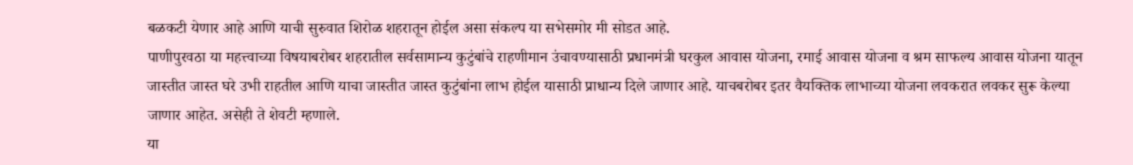बळकटी येणार आहे आणि याची सुरुवात शिरोळ शहरातून होईल असा संकल्प या सभेसमोर मी सोडत आहे.
पाणीपुरवठा या महत्त्वाच्या विषयाबरोबर शहरातील सर्वसामान्य कुटुंबांचे राहणीमान उंचावण्यासाठी प्रधानमंत्री घरकुल आवास योजना, रमाई आवास योजना व श्रम साफल्य आवास योजना यातून जास्तीत जास्त घरे उभी राहतील आणि याचा जास्तीत जास्त कुटुंबांना लाभ होईल यासाठी प्राधान्य दिले जाणार आहे. याचबरोबर इतर वैयक्तिक लाभाच्या योजना लवकरात लवकर सुरू केल्या जाणार आहेत. असेही ते शेवटी म्हणाले.
या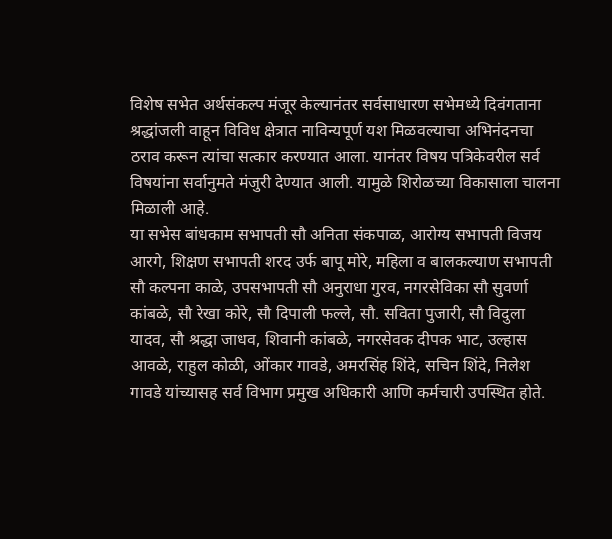विशेष सभेत अर्थसंकल्प मंजूर केल्यानंतर सर्वसाधारण सभेमध्ये दिवंगताना श्रद्धांजली वाहून विविध क्षेत्रात नाविन्यपूर्ण यश मिळवल्याचा अभिनंदनचा ठराव करून त्यांचा सत्कार करण्यात आला. यानंतर विषय पत्रिकेवरील सर्व विषयांना सर्वानुमते मंजुरी देण्यात आली. यामुळे शिरोळच्या विकासाला चालना मिळाली आहे.
या सभेस बांधकाम सभापती सौ अनिता संकपाळ, आरोग्य सभापती विजय आरगे, शिक्षण सभापती शरद उर्फ बापू मोरे, महिला व बालकल्याण सभापती सौ कल्पना काळे, उपसभापती सौ अनुराधा गुरव, नगरसेविका सौ सुवर्णा कांबळे, सौ रेखा कोरे, सौ दिपाली फल्ले, सौ. सविता पुजारी, सौ विदुला यादव, सौ श्रद्धा जाधव, शिवानी कांबळे, नगरसेवक दीपक भाट, उल्हास आवळे, राहुल कोळी, ओंकार गावडे, अमरसिंह शिंदे, सचिन शिंदे, निलेश गावडे यांच्यासह सर्व विभाग प्रमुख अधिकारी आणि कर्मचारी उपस्थित होते.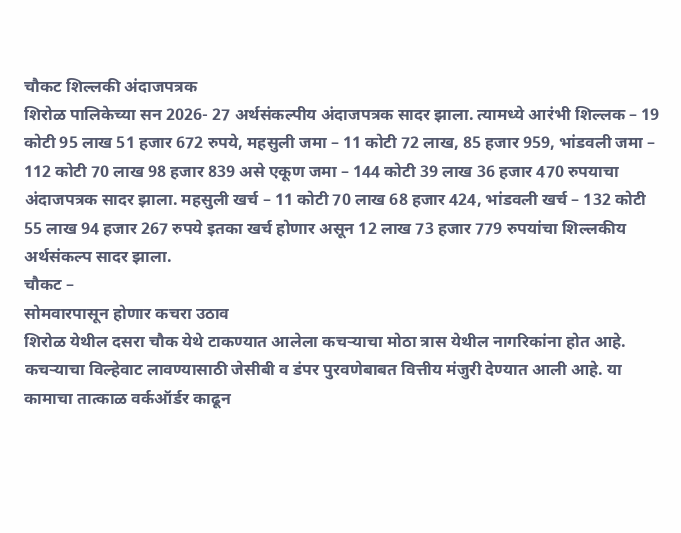चौकट शिल्लकी अंदाजपत्रक
शिरोळ पालिकेच्या सन 2026- 27 अर्थसंकल्पीय अंदाजपत्रक सादर झाला. त्यामध्ये आरंभी शिल्लक – 19 कोटी 95 लाख 51 हजार 672 रुपये, महसुली जमा – 11 कोटी 72 लाख, 85 हजार 959, भांडवली जमा – 112 कोटी 70 लाख 98 हजार 839 असे एकूण जमा – 144 कोटी 39 लाख 36 हजार 470 रुपयाचा अंदाजपत्रक सादर झाला. महसुली खर्च – 11 कोटी 70 लाख 68 हजार 424, भांडवली खर्च – 132 कोटी 55 लाख 94 हजार 267 रुपये इतका खर्च होणार असून 12 लाख 73 हजार 779 रुपयांचा शिल्लकीय अर्थसंकल्प सादर झाला.
चौकट –
सोमवारपासून होणार कचरा उठाव
शिरोळ येथील दसरा चौक येथे टाकण्यात आलेला कचऱ्याचा मोठा त्रास येथील नागरिकांना होत आहे. कचऱ्याचा विल्हेवाट लावण्यासाठी जेसीबी व डंपर पुरवणेबाबत वित्तीय मंजुरी देण्यात आली आहे. या कामाचा तात्काळ वर्कऑर्डर काढून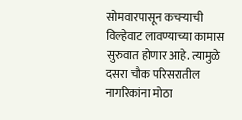सोमवारपासून कचऱ्याची विल्हेवाट लावण्याच्या कामास सुरुवात होणार आहे. त्यामुळे दसरा चौक परिसरातील नागरिकांना मोठा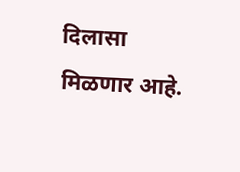दिलासा मिळणार आहे.